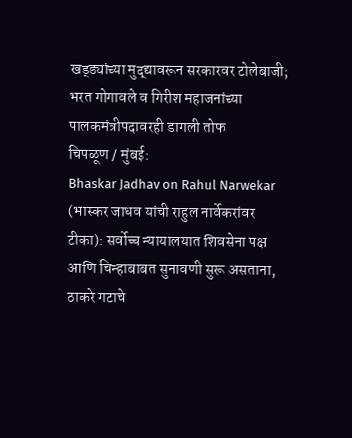खड्ड्यांच्या मुद्द्यावरून सरकारवर टोलेबाजी; भरत गोगावले व गिरीश महाजनांच्या पालकमंत्रीपदावरही डागली तोफ
चिपळूण / मुंबई:
Bhaskar Jadhav on Rahul Narwekar (भास्कर जाधव यांची राहुल नार्वेकरांवर टीका): सर्वोच्च न्यायालयात शिवसेना पक्ष आणि चिन्हाबाबत सुनावणी सुरू असताना, ठाकरे गटाचे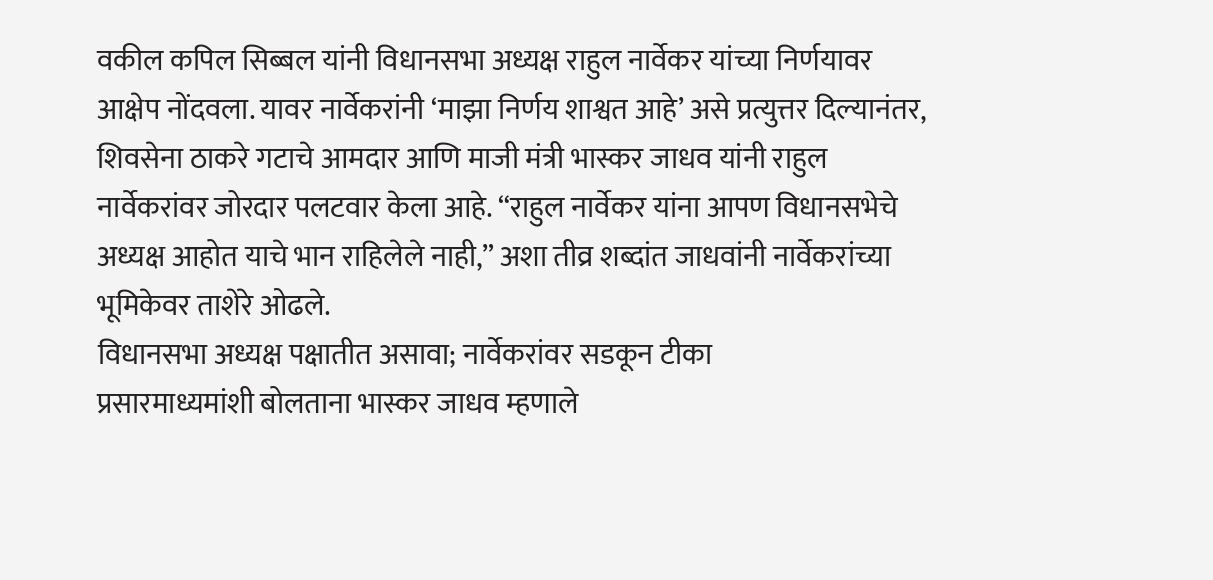वकील कपिल सिब्बल यांनी विधानसभा अध्यक्ष राहुल नार्वेकर यांच्या निर्णयावर आक्षेप नोंदवला. यावर नार्वेकरांनी ‘माझा निर्णय शाश्वत आहे’ असे प्रत्युत्तर दिल्यानंतर, शिवसेना ठाकरे गटाचे आमदार आणि माजी मंत्री भास्कर जाधव यांनी राहुल नार्वेकरांवर जोरदार पलटवार केला आहे. “राहुल नार्वेकर यांना आपण विधानसभेचे अध्यक्ष आहोत याचे भान राहिलेले नाही,” अशा तीव्र शब्दांत जाधवांनी नार्वेकरांच्या भूमिकेवर ताशेरे ओढले.
विधानसभा अध्यक्ष पक्षातीत असावा; नार्वेकरांवर सडकून टीका
प्रसारमाध्यमांशी बोलताना भास्कर जाधव म्हणाले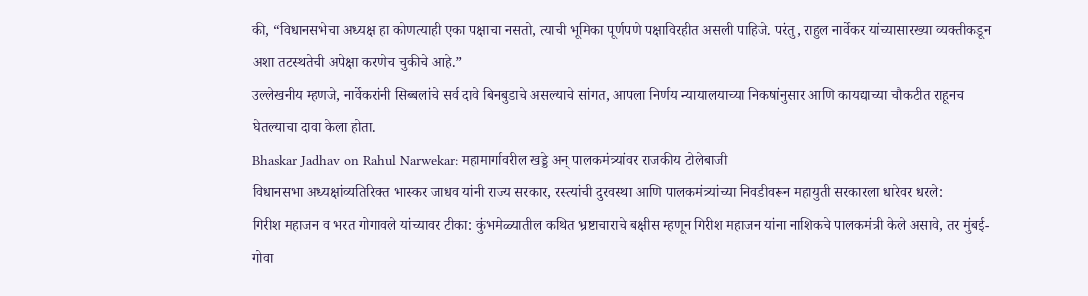की, “विधानसभेचा अध्यक्ष हा कोणत्याही एका पक्षाचा नसतो, त्याची भूमिका पूर्णपणे पक्षाविरहीत असली पाहिजे. परंतु, राहुल नार्वेकर यांच्यासारख्या व्यक्तीकडून अशा तटस्थतेची अपेक्षा करणेच चुकीचे आहे.”
उल्लेखनीय म्हणजे, नार्वेकरांनी सिब्बलांचे सर्व दावे बिनबुडाचे असल्याचे सांगत, आपला निर्णय न्यायालयाच्या निकषांनुसार आणि कायद्याच्या चौकटीत राहूनच घेतल्याचा दावा केला होता.
Bhaskar Jadhav on Rahul Narwekar: महामार्गावरील खड्डे अन् पालकमंत्र्यांवर राजकीय टोलेबाजी
विधानसभा अध्यक्षांव्यतिरिक्त भास्कर जाधव यांनी राज्य सरकार, रस्त्यांची दुरवस्था आणि पालकमंत्र्यांच्या निवडीवरून महायुती सरकारला धारेवर धरले:
गिरीश महाजन व भरत गोगावले यांच्यावर टीका: कुंभमेळ्यातील कथित भ्रष्टाचाराचे बक्षीस म्हणून गिरीश महाजन यांना नाशिकचे पालकमंत्री केले असावे, तर मुंबई-गोवा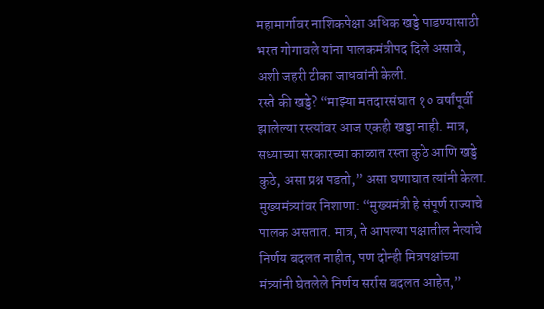महामार्गावर नाशिकपेक्षा अधिक खड्डे पाडण्यासाठी भरत गोगावले यांना पालकमंत्रीपद दिले असावे, अशी जहरी टीका जाधवांनी केली.
रस्ते की खड्डे? “माझ्या मतदारसंघात १० वर्षांपूर्वी झालेल्या रस्त्यांवर आज एकही खड्डा नाही. मात्र, सध्याच्या सरकारच्या काळात रस्ता कुठे आणि खड्डे कुठे, असा प्रश्न पडतो,” असा घणाघात त्यांनी केला.
मुख्यमंत्र्यांवर निशाणा: “मुख्यमंत्री हे संपूर्ण राज्याचे पालक असतात. मात्र, ते आपल्या पक्षातील नेत्यांचे निर्णय बदलत नाहीत, पण दोन्ही मित्रपक्षांच्या मंत्र्यांनी घेतलेले निर्णय सर्रास बदलत आहेत,”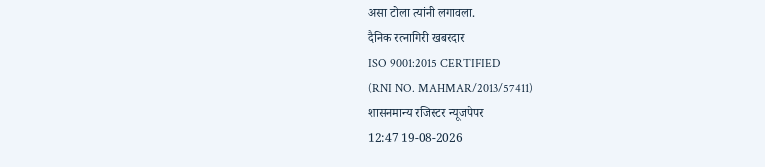असा टोला त्यांनी लगावला.
दैनिक रत्नागिरी खबरदार
ISO 9001:2015 CERTIFIED
(RNI NO. MAHMAR/2013/57411)
शासनमान्य रजिस्टर न्यूजपेपर
12:47 19-08-2026